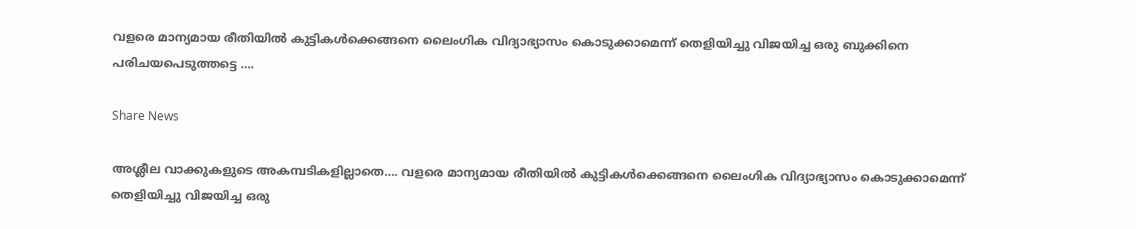വളരെ മാന്യമായ രീതിയിൽ കുട്ടികൾക്കെങ്ങനെ ലൈംഗിക വിദ്യാഭ്യാസം കൊടുക്കാമെന്ന് തെളിയിച്ചു വിജയിച്ച ഒരു ബുക്കിനെ പരിചയപെടുത്തട്ടെ ….

Share News

അശ്ലീല വാക്കുകളുടെ അകമ്പടികളില്ലാതെ…. വളരെ മാന്യമായ രീതിയിൽ കുട്ടികൾക്കെങ്ങനെ ലൈംഗിക വിദ്യാഭ്യാസം കൊടുക്കാമെന്ന് തെളിയിച്ചു വിജയിച്ച ഒരു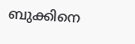ബുക്കിനെ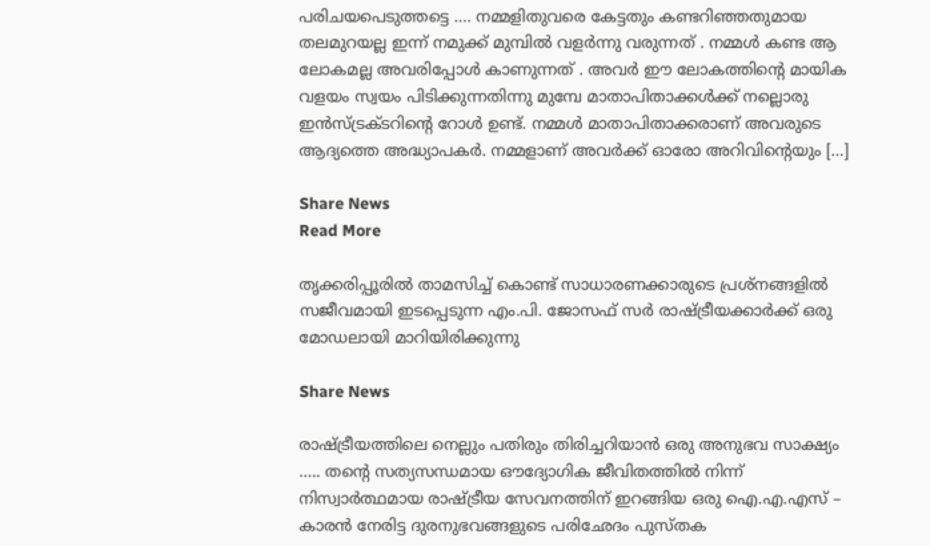പരിചയപെടുത്തട്ടെ …. നമ്മളിതുവരെ കേട്ടതും കണ്ടറിഞ്ഞതുമായ തലമുറയല്ല ഇന്ന് നമുക്ക് മുമ്പിൽ വളർന്നു വരുന്നത് . നമ്മൾ കണ്ട ആ ലോകമല്ല അവരിപ്പോൾ കാണുന്നത് . അവർ ഈ ലോകത്തിന്റെ മായിക വളയം സ്വയം പിടിക്കുന്നതിന്നു മുമ്പേ മാതാപിതാക്കൾക്ക് നല്ലൊരു ഇൻസ്ട്രക്ടറിന്റെ റോൾ ഉണ്ട്. നമ്മൾ മാതാപിതാക്കരാണ് അവരുടെ ആദ്യത്തെ അദ്ധ്യാപകർ. നമ്മളാണ് അവർക്ക് ഓരോ അറിവിന്റെയും […]

Share News
Read More

തൃക്കരിപ്പൂരിൽ താമസിച്ച് കൊണ്ട് സാധാരണക്കാരുടെ പ്രശ്നങ്ങളിൽ സജീവമായി ഇടപ്പെടുന്ന എം.പി. ജോസഫ് സർ രാഷ്ട്രീയക്കാർക്ക് ഒരു മോഡലായി മാറിയിരിക്കുന്നു

Share News

രാഷ്ട്രീയത്തിലെ നെല്ലും പതിരും തിരിച്ചറിയാൻ ഒരു അനുഭവ സാക്ഷ്യം ….. തന്റെ സത്യസന്ധമായ ഔദ്യോഗിക ജീവിതത്തിൽ നിന്ന് നിസ്വാർത്ഥമായ രാഷ്ട്രീയ സേവനത്തിന് ഇറങ്ങിയ ഒരു ഐ.എ.എസ് – കാരൻ നേരിട്ട ദുരനുഭവങ്ങളുടെ പരിഛേദം പുസ്തക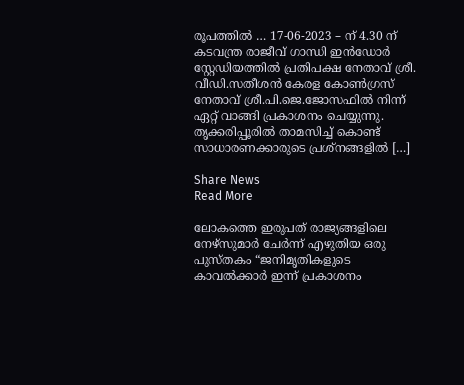രൂപത്തിൽ … 17-06-2023 – ന് 4.30 ന് കടവന്ത്ര രാജീവ് ഗാന്ധി ഇൻഡോർ സ്റ്റേഡിയത്തിൽ പ്രതിപക്ഷ നേതാവ് ശ്രീ. വീഡി.സതീശൻ കേരള കോൺഗ്രസ് നേതാവ് ശ്രീ.പി.ജെ.ജോസഫിൽ നിന്ന് ഏറ്റ് വാങ്ങി പ്രകാശനം ചെയ്യുന്നു. തൃക്കരിപ്പൂരിൽ താമസിച്ച് കൊണ്ട് സാധാരണക്കാരുടെ പ്രശ്നങ്ങളിൽ […]

Share News
Read More

ലോകത്തെ ഇരുപത് രാജ്യങ്ങളിലെ നേഴ്‌സുമാർ ചേർന്ന് എഴുതിയ ഒരു പുസ്തകം “ജനിമൃതികളുടെ കാവൽക്കാർ ഇന്ന് പ്രകാശനം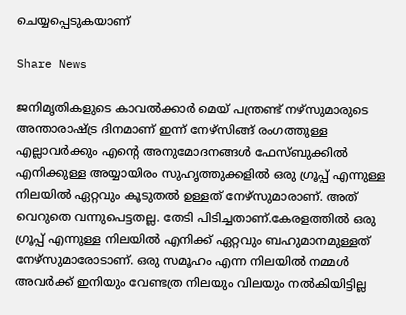ചെയ്യപ്പെടുകയാണ്

Share News

ജനിമൃതികളുടെ കാവൽക്കാർ മെയ് പന്ത്രണ്ട് നഴ്സുമാരുടെ അന്താരാഷ്ട്ര ദിനമാണ് ഇന്ന് നേഴ്സിങ്ങ് രംഗത്തുള്ള എല്ലാവർക്കും എൻ്റെ അനുമോദനങ്ങൾ ഫേസ്ബുക്കിൽ എനിക്കുള്ള അയ്യായിരം സുഹൃത്തുക്കളിൽ ഒരു ഗ്രൂപ്പ് എന്നുള്ള നിലയിൽ ഏറ്റവും കൂടുതൽ ഉള്ളത് നേഴ്‌സുമാരാണ്. അത് വെറുതെ വന്നുപെട്ടതല്ല. തേടി പിടിച്ചതാണ്.കേരളത്തിൽ ഒരു ഗ്രൂപ്പ് എന്നുള്ള നിലയിൽ എനിക്ക് ഏറ്റവും ബഹുമാനമുള്ളത് നേഴ്‌സുമാരോടാണ്. ഒരു സമൂഹം എന്ന നിലയിൽ നമ്മൾ അവർക്ക് ഇനിയും വേണ്ടത്ര നിലയും വിലയും നൽകിയിട്ടില്ല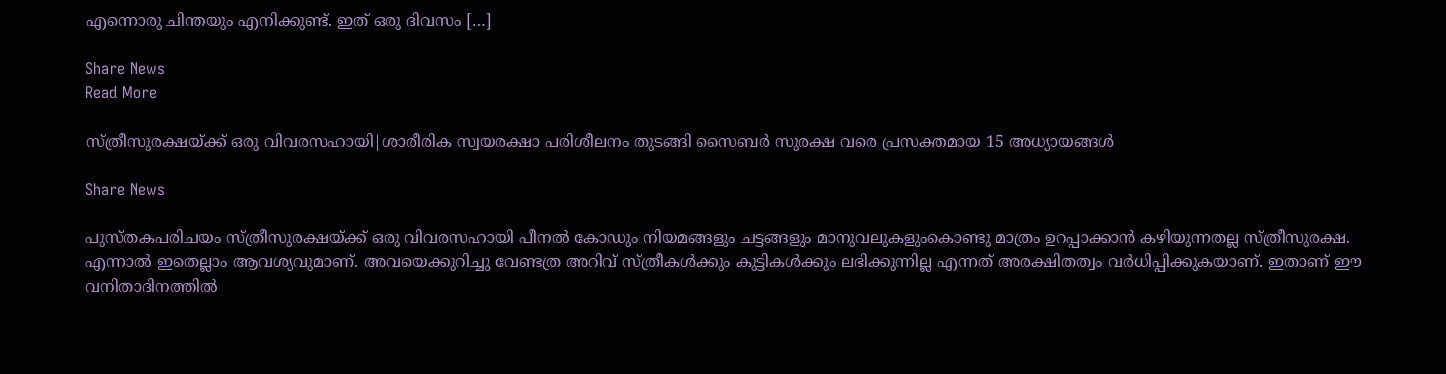എന്നൊരു ചിന്തയും എനിക്കുണ്ട്. ഇത് ഒരു ദിവസം […]

Share News
Read More

സ്ത്രീസുരക്ഷയ്ക്ക് ഒരു വിവരസഹായി|ശാരീരിക സ്വയരക്ഷാ പരിശീലനം തുടങ്ങി സൈബർ സുരക്ഷ വരെ പ്രസക്തമായ 15 അധ്യായങ്ങൾ

Share News

പുസ്തകപരിചയം സ്ത്രീസുരക്ഷയ്ക്ക് ഒരു വിവരസഹായി പീനൽ കോഡും നിയമങ്ങളും ചട്ടങ്ങളും മാനുവലുകളുംകൊണ്ടു മാത്രം ഉറപ്പാക്കാൻ കഴിയുന്നതല്ല സ്ത്രീസുരക്ഷ. എന്നാൽ ഇതെല്ലാം ആവശ്യവുമാണ്. അവയെക്കുറിച്ചു വേണ്ടത്ര അറിവ് സ്ത്രീകൾക്കും കുട്ടികൾക്കും ലഭിക്കുന്നില്ല എന്നത് അരക്ഷിതത്വം വർധിപ്പിക്കുകയാണ്. ഇതാണ് ഈ വനിതാദിനത്തിൽ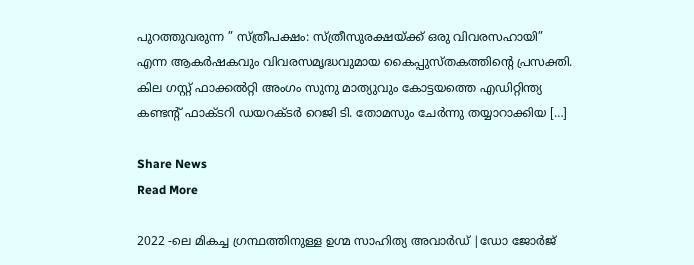പുറത്തുവരുന്ന ” സ്ത്രീപക്ഷം: സ്ത്രീസുരക്ഷയ്ക്ക് ഒരു വിവരസഹായി” എന്ന ആകർഷകവും വിവരസമൃദ്ധവുമായ കൈപ്പുസ്തകത്തിന്റെ പ്രസക്തി. കില ഗസ്റ്റ് ഫാക്കൽറ്റി അംഗം സുനു മാത്യുവും കോട്ടയത്തെ എഡിറ്റിന്ത്യ കണ്ടന്റ് ഫാക്ടറി ഡയറക്ടർ റെജി ടി. തോമസും ചേർന്നു തയ്യാറാക്കിയ […]

Share News
Read More

2022 -ലെ മികച്ച ഗ്രന്ഥത്തിനുള്ള ഉഗ്മ സാഹിത്യ അവാർഡ് |ഡോ ജോർജ്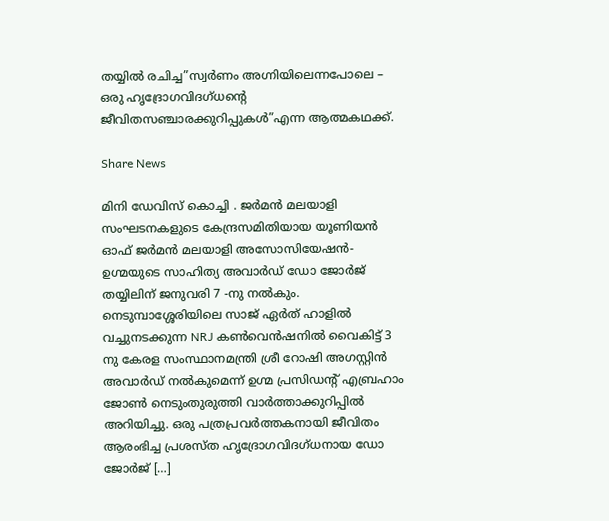തയ്യിൽ രചിച്ച”സ്വർണം അഗ്നിയിലെന്നപോലെ – ഒരു ഹൃദ്രോഗവിദഗ്‌ധന്റെ ജീവിതസഞ്ചാരക്കുറിപ്പുകൾ”എന്ന ആത്മകഥക്ക്‌.

Share News

മിനി ഡേവിസ് കൊച്ചി . ജർമൻ മലയാളി സംഘടനകളുടെ കേന്ദ്രസമിതിയായ യൂണിയൻ ഓഫ് ജർമൻ മലയാളി അസോസിയേഷൻ- ഉഗ്മയുടെ സാഹിത്യ അവാർഡ് ഡോ ജോർജ് തയ്യിലിന് ജനുവരി 7 -നു നൽകും. നെടുമ്പാശ്ശേരിയിലെ സാജ് ഏർത് ഹാളിൽ വച്ചുനടക്കുന്ന NRJ കൺവെൻഷനിൽ വൈകിട്ട് 3 നു കേരള സംസ്ഥാനമന്ത്രി ശ്രീ റോഷി അഗസ്റ്റിൻ അവാർഡ് നൽകുമെന്ന് ഉഗ്മ പ്രസിഡന്റ് എബ്രഹാം ജോൺ നെടുംതുരുത്തി വാർത്താക്കുറിപ്പിൽ അറിയിച്ചു. ഒരു പത്രപ്രവർത്തകനായി ജീവിതം ആരംഭിച്ച പ്രശസ്ത ഹൃദ്രോഗവിദഗ്‌ധനായ ഡോ ജോർജ് […]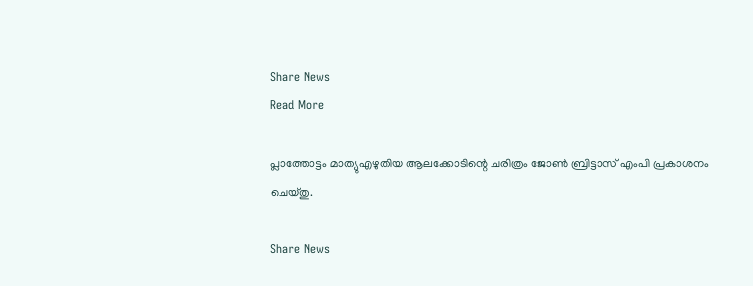Share News
Read More

പ്ലാത്തോട്ടം മാത്യുഎഴുതിയ ആലക്കോടിന്റെ ചരിത്രം ജോൺ ബ്രിട്ടാസ് എംപി പ്രകാശനം ചെയ്തു.

Share News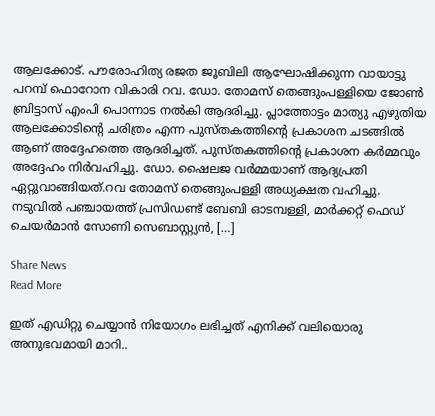ആലക്കോട്. പൗരോഹിത്യ രജത ജൂബിലി ആഘോഷിക്കുന്ന വായാട്ടു പറമ്പ് ഫൊറോന വികാരി റവ. ഡോ. തോമസ് തെങ്ങുംപള്ളിയെ ജോൺ ബ്രിട്ടാസ് എംപി പൊന്നാട നൽകി ആദരിച്ചു. പ്ലാത്തോട്ടം മാത്യു എഴുതിയ ആലക്കോടിന്റെ ചരിത്രം എന്ന പുസ്തകത്തിന്റെ പ്രകാശന ചടങ്ങിൽ ആണ് അദ്ദേഹത്തെ ആദരിച്ചത്. പുസ്തകത്തിന്റെ പ്രകാശന കർമ്മവും അദ്ദേഹം നിർവഹിച്ചു. ഡോ. ഷൈലജ വർമ്മയാണ് ആദ്യപ്രതി ഏറ്റുവാങ്ങിയത്.റവ തോമസ് തെങ്ങുംപള്ളി അധ്യക്ഷത വഹിച്ചു. നടുവിൽ പഞ്ചായത്ത് പ്രസിഡണ്ട് ബേബി ഓടമ്പള്ളി, മാർക്കറ്റ് ഫെഡ് ചെയർമാൻ സോണി സെബാസ്റ്റ്യൻ, […]

Share News
Read More

ഇത് എഡിറ്റു ചെയ്യാൻ നിയോഗം ലഭിച്ചത് എനിക്ക് വലിയൊരു അനുഭവമായി മാറി..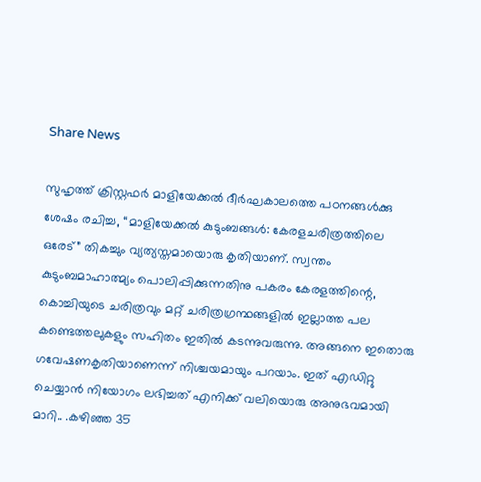Share News

സുഹൃത്ത് ക്രിസ്റ്റഫർ മാളിയേക്കൽ ദീർഘകാലത്തെ പഠനങ്ങൾക്കു ശേഷം രചിച്ച, “മാളിയേക്കൽ കുടുംബങ്ങൾ: കേരളചരിത്രത്തിലെ ഒരേട്” തികച്ചും വ്യത്യസ്തമായൊരു കൃതിയാണ്. സ്വന്തം കുടുംബമാഹാത്മ്യം പൊലിപ്പിക്കുന്നതിനു പകരം കേരളത്തിന്റെ, കൊച്ചിയുടെ ചരിത്രവും മറ്റ് ചരിത്രഗ്രന്ഥങ്ങളിൽ ഇല്ലാത്ത പല കണ്ടെത്തലുകളും സഹിതം ഇതിൽ കടന്നുവരുന്നു. അങ്ങനെ ഇതൊരു ഗവേഷണകൃതിയാണെന്ന് നിശ്ചയമായും പറയാം. ഇത് എഡിറ്റു ചെയ്യാൻ നിയോഗം ലഭിച്ചത് എനിക്ക് വലിയൊരു അനുഭവമായി മാറി.. .കഴിഞ്ഞ 35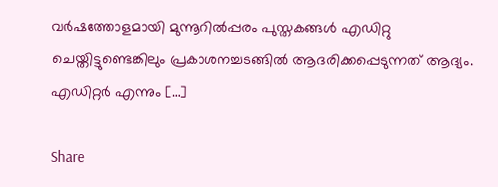വർഷത്തോളമായി മുന്നൂറിൽപ്പരം പുസ്തകങ്ങൾ എഡിറ്റു ചെയ്തിട്ടുണ്ടെങ്കിലും പ്രകാശനച്ചടങ്ങിൽ ആദരിക്കപ്പെടുന്നത് ആദ്യം. എഡിറ്റർ എന്നും […]

Share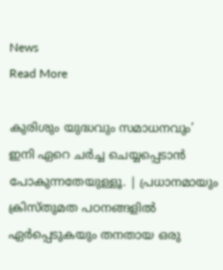News
Read More

കുരിശും യുദ്ധവും സമാധനവും’ ഇനി ഏറെ ചർച്ച ചെയ്യപ്പെടാൻ പോകുന്നതേയുള്ളൂ. | പ്രധാനമായും ക്രിസ്തുമത പഠനങ്ങളിൽ ഏർപ്പെടുകയും തനതായ ഒരു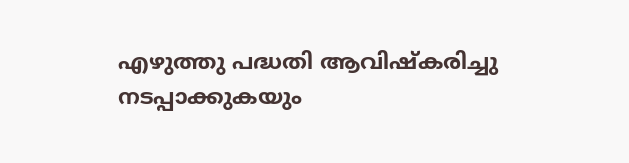എഴുത്തു പദ്ധതി ആവിഷ്കരിച്ചു നടപ്പാക്കുകയും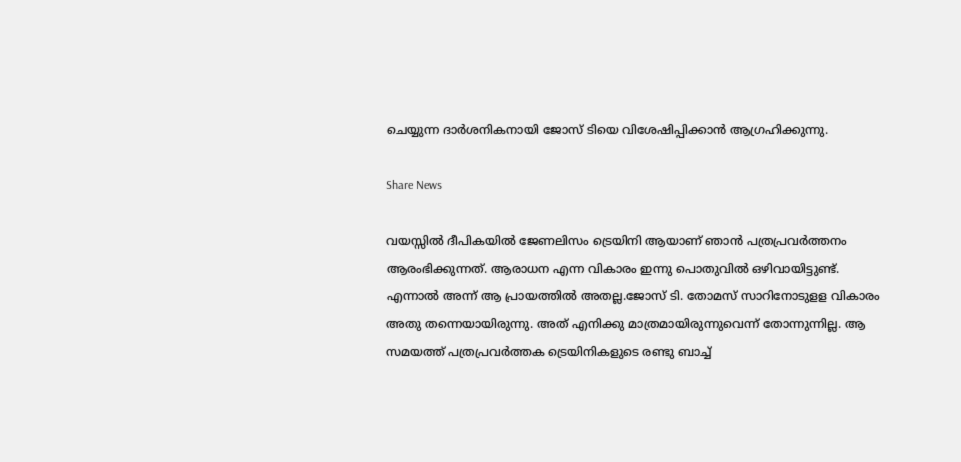ചെയ്യുന്ന ദാർശനികനായി ജോസ് ടിയെ വിശേഷിപ്പിക്കാൻ ആഗ്രഹിക്കുന്നു.

Share News

വയസ്സിൽ ദീപികയിൽ ജേണലിസം ട്രെയിനി ആയാണ് ഞാൻ പത്രപ്രവർത്തനം ആരംഭിക്കുന്നത്. ആരാധന എന്ന വികാരം ഇന്നു പൊതുവിൽ ഒഴിവായിട്ടുണ്ട്. എന്നാൽ അന്ന് ആ പ്രായത്തിൽ അതല്ല.ജോസ് ടി. തോമസ് സാറിനോടുളള വികാരം അതു തന്നെയായിരുന്നു. അത് എനിക്കു മാത്രമായിരുന്നുവെന്ന് തോന്നുന്നില്ല. ആ സമയത്ത് പത്രപ്രവർത്തക ട്രെയിനികളുടെ രണ്ടു ബാച്ച്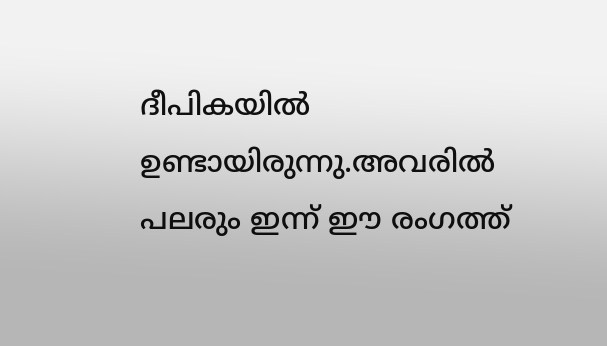ദീപികയിൽ ഉണ്ടായിരുന്നു.അവരിൽ പലരും ഇന്ന് ഈ രംഗത്ത്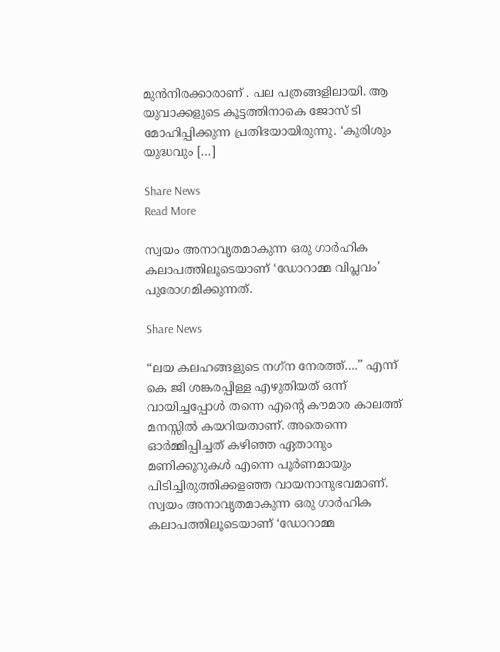മുൻനിരക്കാരാണ് . പല പത്രങ്ങളിലായി. ആ യുവാക്കളുടെ കൂട്ടത്തിനാകെ ജോസ് ടി മോഹിപ്പിക്കുന്ന പ്രതിഭയായിരുന്നു. ‘കുരിശും യുദ്ധവും […]

Share News
Read More

സ്വയം അനാവൃതമാകുന്ന ഒരു ഗാർഹിക കലാപത്തിലൂടെയാണ് ‘ഡോറാമ്മ വിപ്ലവം’ പുരോഗമിക്കുന്നത്.

Share News

“ലയ കലഹങ്ങളുടെ നഗ്‌ന നേരത്ത്….” എന്ന് കെ ജി ശങ്കരപ്പിള്ള എഴുതിയത് ഒന്ന് വായിച്ചപ്പോൾ തന്നെ എന്റെ കൗമാര കാലത്ത് മനസ്സിൽ കയറിയതാണ്. അതെന്നെ ഓർമ്മിപ്പിച്ചത് കഴിഞ്ഞ ഏതാനും മണിക്കൂറുകൾ എന്നെ പൂർണമായും പിടിച്ചിരുത്തിക്കളഞ്ഞ വായനാനുഭവമാണ്. സ്വയം അനാവൃതമാകുന്ന ഒരു ഗാർഹിക കലാപത്തിലൂടെയാണ് ‘ഡോറാമ്മ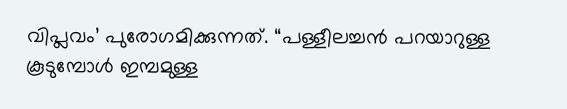വിപ്ലവം’ പുരോഗമിക്കുന്നത്. “പള്ളീലച്ചൻ പറയാറുള്ള കൂടുമ്പോൾ ഇമ്പമുള്ള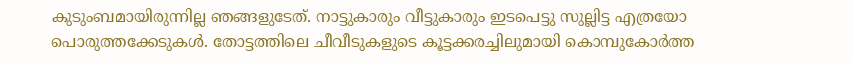കുടുംബമായിരുന്നില്ല ഞങ്ങളുടേത്. നാട്ടുകാരും വീട്ടുകാരും ഇടപെട്ടു സുല്ലിട്ട എത്രയോ പൊരുത്തക്കേടുകൾ. തോട്ടത്തിലെ ചീവീടുകളുടെ കൂട്ടക്കരച്ചിലുമായി കൊമ്പുകോർത്ത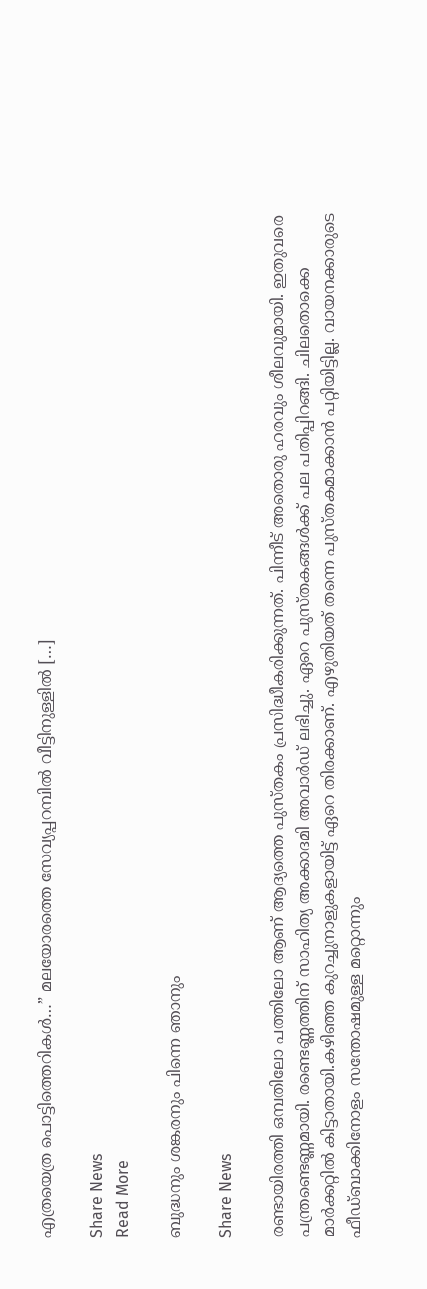എത്രയെത്ര പൊട്ടിത്തെറികൾ…” മലയോരത്തെ സേവ്യപ്പറമ്പിൽ വീട്ടിനുള്ളിൽ […]

Share News
Read More

ബുദ്ധനും ശങ്കരനും പിന്നെ ഞാനും

Share News

രണ്ടായിരത്തി ഒമ്പതിലോ പത്തിലോ ആണ് ആദ്യത്തെ പുസ്തകം പ്രസിദ്ധീകരിക്കുന്നത്. പിന്നീട് അതൊരു ഹരവും ശീലവുമായി. ഇതുവരെ പന്ത്രണ്ടെണ്ണമായി. രണ്ടെണ്ണത്തിന് സാഹിത്യ അക്കാദമി അവാർഡ് ലഭിച്ചു. ഏറെ പുസ്തകങ്ങൾക്ക് പല പതിപ്പിറങ്ങി. ചിലതൊക്കെ മാർക്കറ്റിൽ കിട്ടാതായി.കഴിഞ്ഞ കുറച്ചുനാളുകളായിട്ട് ഏറെ തിരക്കാണ്. എഴുതിയത് തന്നെ പുസ്തകമാക്കാൻ പറ്റിയിട്ടില്ല. വായനക്കാരുടെ ഫീഡ്ബാക്കിനോളം സന്തോഷമുള്ള മറ്റൊന്നും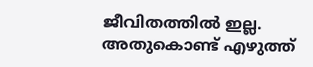ജീവിതത്തിൽ ഇല്ല. അതുകൊണ്ട് എഴുത്ത്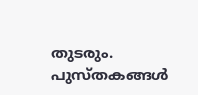തുടരും. പുസ്തകങ്ങൾ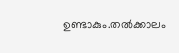ഉണ്ടാകും.തൽക്കാലം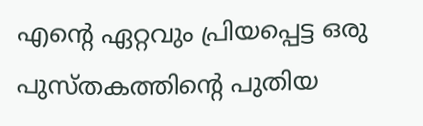എന്റെ ഏറ്റവും പ്രിയപ്പെട്ട ഒരു പുസ്തകത്തിന്റെ പുതിയ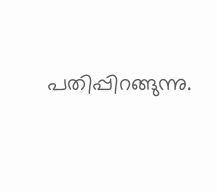പതിപ്പിറങ്ങുന്നു.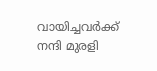വായിച്ചവർക്ക് നന്ദി മുരളി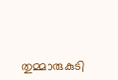തുമ്മാരുകുടി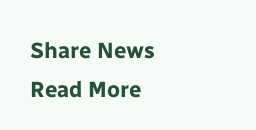Share News
Read More